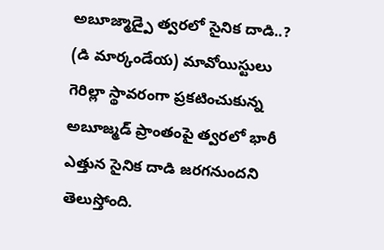అబూజ్మాడ్పై త్వరలో సైనిక దాడి..?
(డి మార్కండేయ) మావోయిస్టులు గెరిల్లా స్థావరంగా ప్రకటించుకున్న అబూజ్మడ్ ప్రాంతంపై త్వరలో భారీ ఎత్తున సైనిక దాడి జరగనుందని తెలుస్తోంది.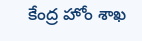కేంద్ర హోం శాఖ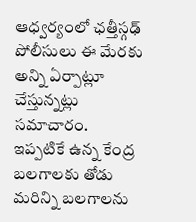ఆధ్వర్యంలో ఛత్తీస్గఢ్ పోలీసులు ఈ మేరకు అన్ని ఏర్పాట్లూ చేస్తున్నట్లు సమాచారం. ఇప్పటికే ఉన్న కేంద్ర బలగాలకు తోడు మరిన్ని బలగాలను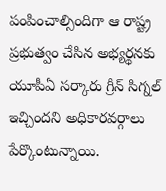పంపించాల్సిందిగా ఆ రాష్ట్ర ప్రభుత్వం చేసిన అభ్యర్థనకు యూపీఏ సర్కారు గ్రీన్ సిగ్నల్ ఇచ్చిందని అధికారవర్గాలు పేర్కొంటున్నాయి.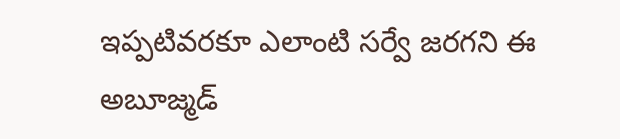ఇప్పటివరకూ ఎలాంటి సర్వే జరగని ఈ అబూజ్మడ్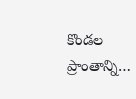కొండల ప్రాంతాన్ని…